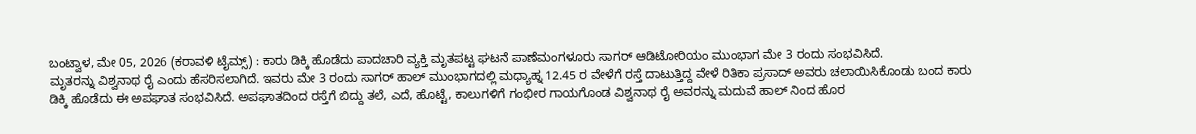ಬಂಟ್ವಾಳ, ಮೇ 05, 2026 (ಕರಾವಳಿ ಟೈಮ್ಸ್) : ಕಾರು ಡಿಕ್ಕಿ ಹೊಡೆದು ಪಾದಚಾರಿ ವ್ಯಕ್ತಿ ಮೃತಪಟ್ಟ ಘಟನೆ ಪಾಣೆಮಂಗಳೂರು ಸಾಗರ್ ಆಡಿಟೋರಿಯಂ ಮುಂಭಾಗ ಮೇ 3 ರಂದು ಸಂಭವಿಸಿದೆ.
ಮೃತರನ್ನು ವಿಶ್ವನಾಥ ರೈ ಎಂದು ಹೆಸರಿಸಲಾಗಿದೆ. ಇವರು ಮೇ 3 ರಂದು ಸಾಗರ್ ಹಾಲ್ ಮುಂಭಾಗದಲ್ಲಿ ಮಧ್ಯಾಹ್ನ 12.45 ರ ವೇಳೆಗೆ ರಸ್ತೆ ದಾಟುತ್ತಿದ್ದ ವೇಳೆ ರಿತಿಕಾ ಪ್ರಸಾದ್ ಅವರು ಚಲಾಯಿಸಿಕೊಂಡು ಬಂದ ಕಾರು ಡಿಕ್ಕಿ ಹೊಡೆದು ಈ ಅಪಘಾತ ಸಂಭವಿಸಿದೆ. ಅಪಘಾತದಿಂದ ರಸ್ತೆಗೆ ಬಿದ್ದು ತಲೆ, ಎದೆ, ಹೊಟ್ಟೆ, ಕಾಲುಗಳಿಗೆ ಗಂಭೀರ ಗಾಯಗೊಂಡ ವಿಶ್ವನಾಥ ರೈ ಅವರನ್ನು ಮದುವೆ ಹಾಲ್ ನಿಂದ ಹೊರ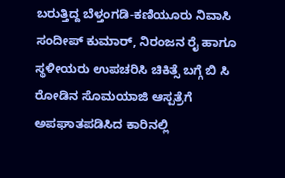ಬರುತ್ತಿದ್ದ ಬೆಳ್ತಂಗಡಿ-ಕಣಿಯೂರು ನಿವಾಸಿ ಸಂದೀಪ್ ಕುಮಾರ್, ನಿರಂಜನ ರೈ ಹಾಗೂ ಸ್ಥಳೀಯರು ಉಪಚರಿಸಿ ಚಿಕಿತ್ಸೆ ಬಗ್ಗೆ ಬಿ ಸಿ ರೋಡಿನ ಸೊಮಯಾಜಿ ಆಸ್ಪತ್ರೆಗೆ ಅಪಘಾತಪಡಿಸಿದ ಕಾರಿನಲ್ಲಿ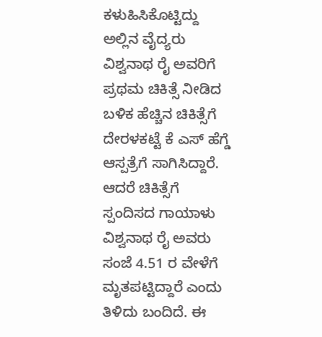ಕಳುಹಿಸಿಕೊಟ್ಟಿದ್ದು ಅಲ್ಲಿನ ವೈದ್ಯರು ವಿಶ್ವನಾಥ ರೈ ಅವರಿಗೆ ಪ್ರಥಮ ಚಿಕಿತ್ಸೆ ನೀಡಿದ ಬಳಿಕ ಹೆಚ್ಚಿನ ಚಿಕಿತ್ಸೆಗೆ ದೇರಳಕಟ್ಟೆ ಕೆ ಎಸ್ ಹೆಗ್ಡೆ ಆಸ್ಪತ್ರೆಗೆ ಸಾಗಿಸಿದ್ದಾರೆ. ಆದರೆ ಚಿಕಿತ್ಸೆಗೆ ಸ್ಪಂದಿಸದ ಗಾಯಾಳು ವಿಶ್ವನಾಥ ರೈ ಅವರು ಸಂಜೆ 4.51 ರ ವೇಳೆಗೆ ಮೃತಪಟ್ಟಿದ್ದಾರೆ ಎಂದು ತಿಳಿದು ಬಂದಿದೆ. ಈ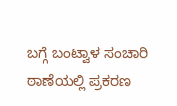ಬಗ್ಗೆ ಬಂಟ್ವಾಳ ಸಂಚಾರಿ ಠಾಣೆಯಲ್ಲಿ ಪ್ರಕರಣ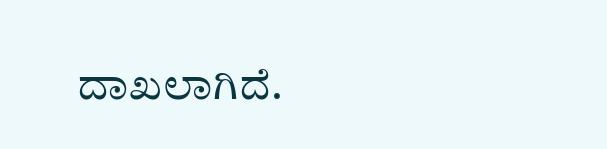ದಾಖಲಾಗಿದೆ.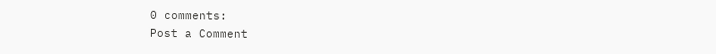0 comments:
Post a Comment